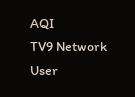AQI
TV9 Network
User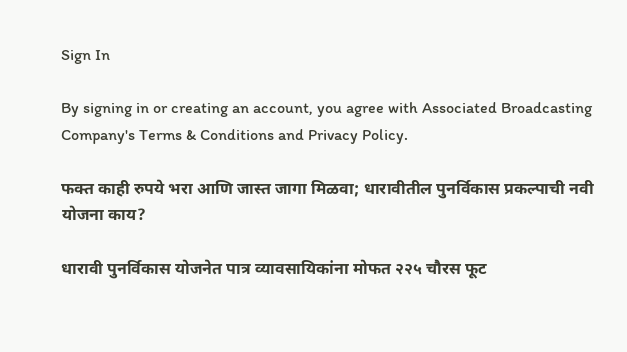Sign In

By signing in or creating an account, you agree with Associated Broadcasting Company's Terms & Conditions and Privacy Policy.

फक्त काही रुपये भरा आणि जास्त जागा मिळवा; धारावीतील पुनर्विकास प्रकल्पाची नवी योजना काय?

धारावी पुनर्विकास योजनेत पात्र व्यावसायिकांना मोफत २२५ चौरस फूट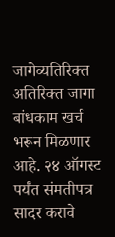जागेव्यतिरिक्त अतिरिक्त जागा बांधकाम खर्च भरून मिळणार आहे. २४ ऑगस्ट पर्यंत संमतीपत्र सादर करावे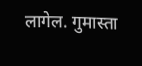लागेल. गुमास्ता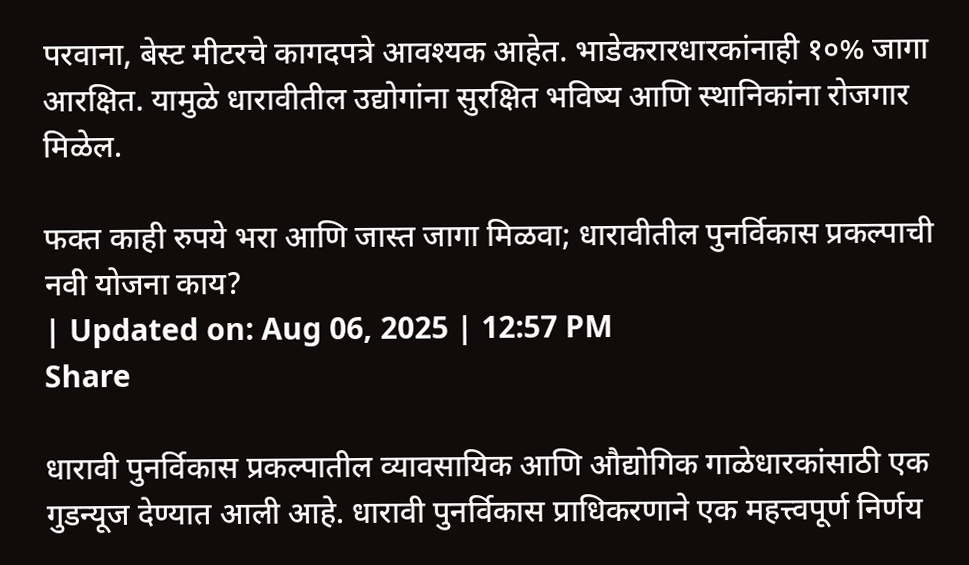परवाना, बेस्ट मीटरचे कागदपत्रे आवश्यक आहेत. भाडेकरारधारकांनाही १०% जागा आरक्षित. यामुळे धारावीतील उद्योगांना सुरक्षित भविष्य आणि स्थानिकांना रोजगार मिळेल.

फक्त काही रुपये भरा आणि जास्त जागा मिळवा; धारावीतील पुनर्विकास प्रकल्पाची नवी योजना काय?
| Updated on: Aug 06, 2025 | 12:57 PM
Share

धारावी पुनर्विकास प्रकल्पातील व्यावसायिक आणि औद्योगिक गाळेधारकांसाठी एक गुडन्यूज देण्यात आली आहे. धारावी पुनर्विकास प्राधिकरणाने एक महत्त्वपूर्ण निर्णय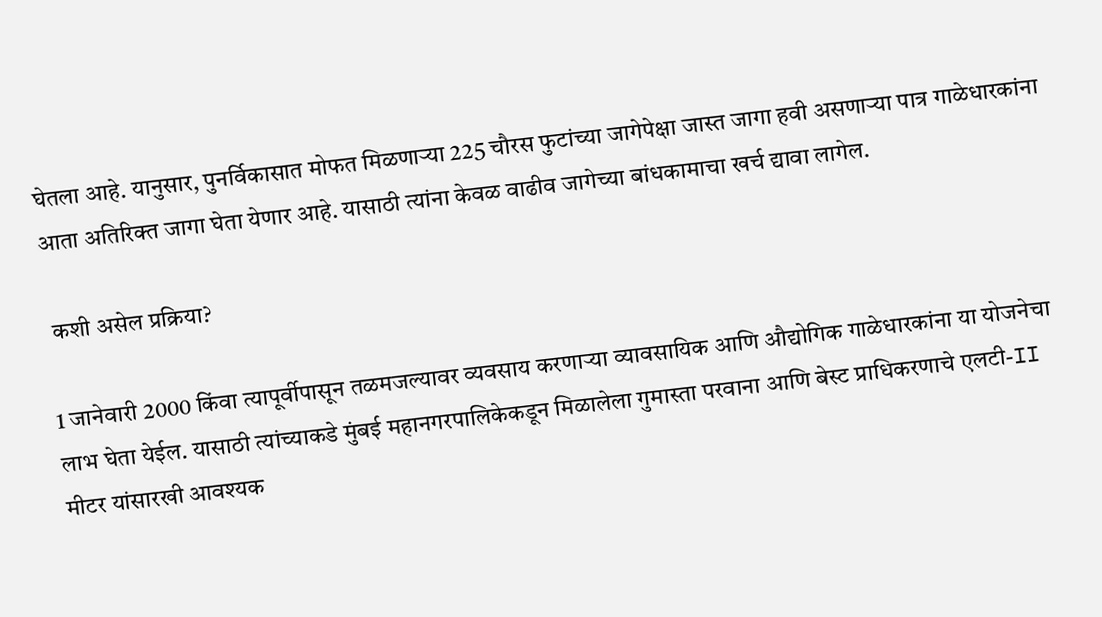घेतला आहे. यानुसार, पुनर्विकासात मोफत मिळणाऱ्या 225 चौरस फुटांच्या जागेपेक्षा जास्त जागा हवी असणाऱ्या पात्र गाळेधारकांना आता अतिरिक्त जागा घेता येणार आहे. यासाठी त्यांना केवळ वाढीव जागेच्या बांधकामाचा खर्च द्यावा लागेल.

 कशी असेल प्रक्रिया?

1 जानेवारी 2000 किंवा त्यापूर्वीपासून तळमजल्यावर व्यवसाय करणाऱ्या व्यावसायिक आणि औद्योगिक गाळेधारकांना या योजनेचा लाभ घेता येईल. यासाठी त्यांच्याकडे मुंबई महानगरपालिकेकडून मिळालेला गुमास्ता परवाना आणि बेस्ट प्राधिकरणाचे एलटी-II मीटर यांसारखी आवश्यक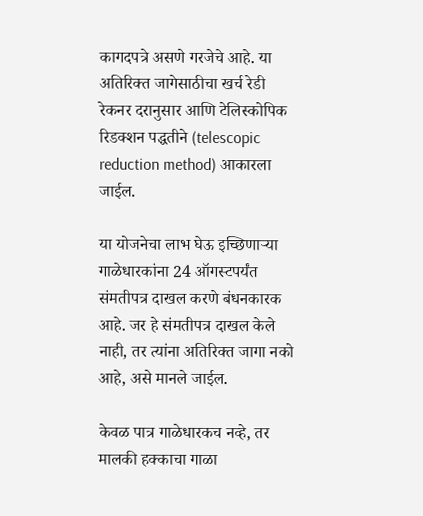कागदपत्रे असणे गरजेचे आहे. या अतिरिक्त जागेसाठीचा खर्च रेडी रेकनर दरानुसार आणि टेलिस्कोपिक रिडक्शन पद्धतीने (telescopic reduction method) आकारला जाईल.

या योजनेचा लाभ घेऊ इच्छिणाऱ्या गाळेधारकांना 24 ऑगस्टपर्यंत संमतीपत्र दाखल करणे बंधनकारक आहे. जर हे संमतीपत्र दाखल केले नाही, तर त्यांना अतिरिक्त जागा नको आहे, असे मानले जाईल.

केवळ पात्र गाळेधारकच नव्हे, तर मालकी हक्काचा गाळा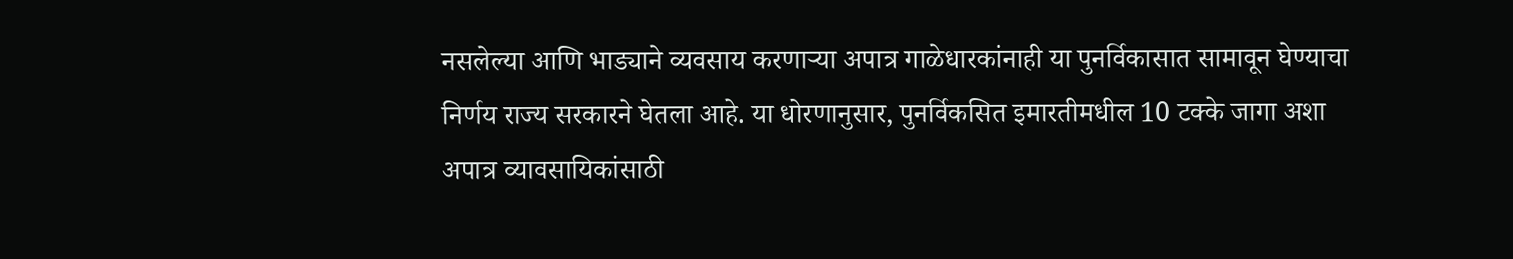नसलेल्या आणि भाड्याने व्यवसाय करणाऱ्या अपात्र गाळेधारकांनाही या पुनर्विकासात सामावून घेण्याचा निर्णय राज्य सरकारने घेतला आहे. या धोरणानुसार, पुनर्विकसित इमारतीमधील 10 टक्के जागा अशा अपात्र व्यावसायिकांसाठी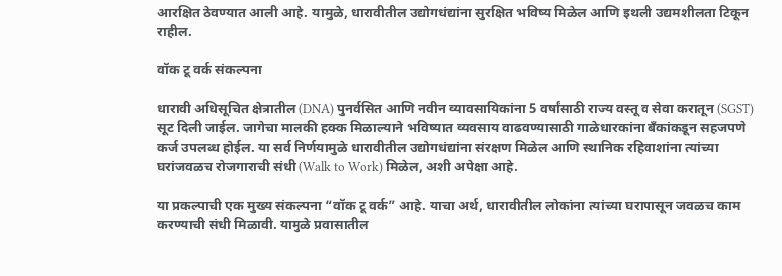आरक्षित ठेवण्यात आली आहे. यामुळे, धारावीतील उद्योगधंद्यांना सुरक्षित भविष्य मिळेल आणि इथली उद्यमशीलता टिकून राहील.

वॉक टू वर्क संकल्पना

धारावी अधिसूचित क्षेत्रातील (DNA) पुनर्वसित आणि नवीन व्यावसायिकांना 5 वर्षांसाठी राज्य वस्तू व सेवा करातून (SGST) सूट दिली जाईल. जागेचा मालकी हक्क मिळाल्याने भविष्यात व्यवसाय वाढवण्यासाठी गाळेधारकांना बँकांकडून सहजपणे कर्ज उपलब्ध होईल. या सर्व निर्णयामुळे धारावीतील उद्योगधंद्यांना संरक्षण मिळेल आणि स्थानिक रहिवाशांना त्यांच्या घरांजवळच रोजगाराची संधी (Walk to Work) मिळेल, अशी अपेक्षा आहे.

या प्रकल्पाची एक मुख्य संकल्पना “वॉक टू वर्क” आहे. याचा अर्थ, धारावीतील लोकांना त्यांच्या घरापासून जवळच काम करण्याची संधी मिळावी. यामुळे प्रवासातील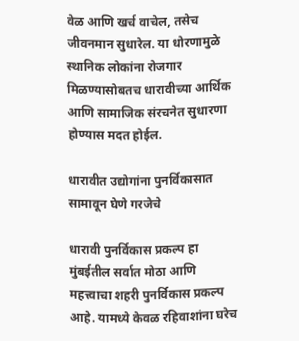वेळ आणि खर्च वाचेल, तसेच जीवनमान सुधारेल. या धोरणामुळे स्थानिक लोकांना रोजगार मिळण्यासोबतच धारावीच्या आर्थिक आणि सामाजिक संरचनेत सुधारणा होण्यास मदत होईल.

धारावीत उद्योगांना पुनर्विकासात सामावून घेणे गरजेचे

धारावी पुनर्विकास प्रकल्प हा मुंबईतील सर्वात मोठा आणि महत्त्वाचा शहरी पुनर्विकास प्रकल्प आहे. यामध्ये केवळ रहिवाशांना घरेच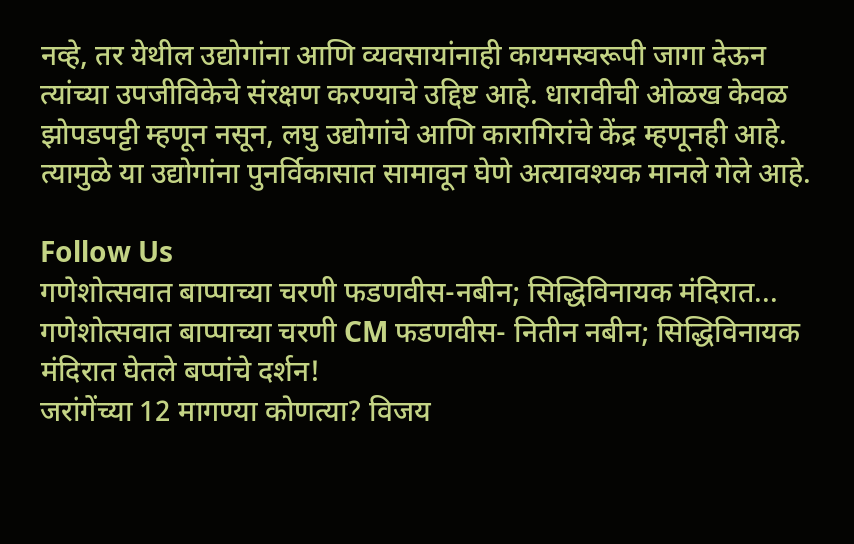नव्हे, तर येथील उद्योगांना आणि व्यवसायांनाही कायमस्वरूपी जागा देऊन त्यांच्या उपजीविकेचे संरक्षण करण्याचे उद्दिष्ट आहे. धारावीची ओळख केवळ झोपडपट्टी म्हणून नसून, लघु उद्योगांचे आणि कारागिरांचे केंद्र म्हणूनही आहे. त्यामुळे या उद्योगांना पुनर्विकासात सामावून घेणे अत्यावश्यक मानले गेले आहे.

Follow Us
गणेशोत्सवात बाप्पाच्या चरणी फडणवीस-नबीन; सिद्धिविनायक मंदिरात...
गणेशोत्सवात बाप्पाच्या चरणी CM फडणवीस- नितीन नबीन; सिद्धिविनायक मंदिरात घेतले बप्पांचे दर्शन!
जरांगेंच्या 12 मागण्या कोणत्या? विजय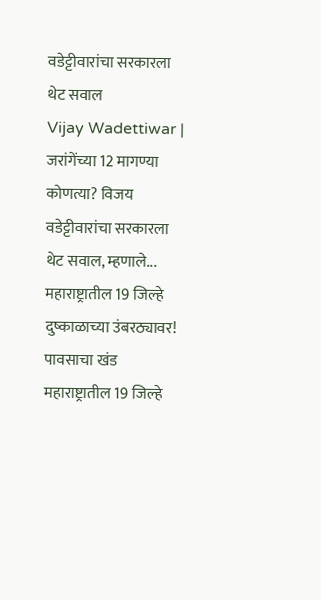वडेट्टीवारांचा सरकारला थेट सवाल
Vijay Wadettiwar | जरांगेंच्या 12 मागण्या कोणत्या? विजय वडेट्टीवारांचा सरकारला थेट सवाल, म्हणाले...
महाराष्ट्रातील 19 जिल्हे दुष्काळाच्या उंबरठ्यावर! पावसाचा खंड
महाराष्ट्रातील 19 जिल्हे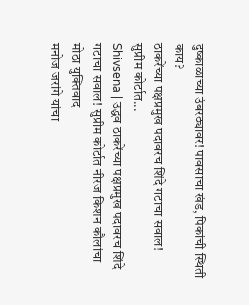दुष्काळाच्या उंबरठ्यावर! पावसाचा खंड, पिकांची स्थिती काय?
ठाकरेंच्या पक्षप्रमुख पदावरच शिंदे गटाचा सवाल! सुप्रीम कोर्टात...
Shivsena | उद्धव ठाकरेंच्या पक्षप्रमुख पदावरच शिंदे गटाचा सवाल! सुप्रीम कोर्टात नीरज किशन कौलांचा मोठा युक्तिवाद
मनोज जरांगे यांचा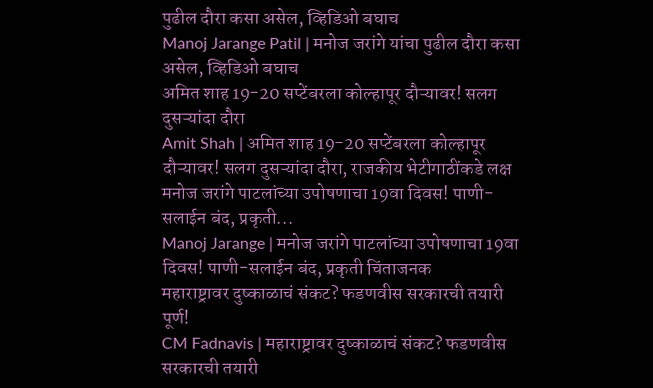पुढील दौरा कसा असेल, व्हिडिओ बघाच
Manoj Jarange Patil | मनोज जरांगे यांचा पुढील दौरा कसा असेल, व्हिडिओ बघाच
अमित शाह 19-20 सप्टेंबरला कोल्हापूर दौऱ्यावर! सलग दुसऱ्यांदा दौरा
Amit Shah | अमित शाह 19-20 सप्टेंबरला कोल्हापूर दौऱ्यावर! सलग दुसऱ्यांदा दौरा, राजकीय भेटीगाठींकडे लक्ष
मनोज जरांगे पाटलांच्या उपोषणाचा 19वा दिवस! पाणी-सलाईन बंद, प्रकृती...
Manoj Jarange | मनोज जरांगे पाटलांच्या उपोषणाचा 19वा दिवस! पाणी-सलाईन बंद, प्रकृती चिंताजनक
महाराष्ट्रावर दुष्काळाचं संकट? फडणवीस सरकारची तयारी पूर्ण!
CM Fadnavis | महाराष्ट्रावर दुष्काळाचं संकट? फडणवीस सरकारची तयारी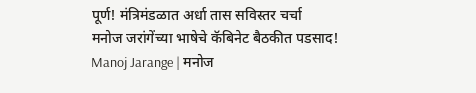पूर्ण! मंत्रिमंडळात अर्धा तास सविस्तर चर्चा
मनोज जरांगेंच्या भाषेचे कॅबिनेट बैठकीत पडसाद!
Manoj Jarange | मनोज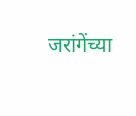जरांगेंच्या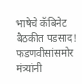भाषेचे कॅबिनेट बैठकीत पडसाद! फडणवीसांसमोर मंत्र्यांनी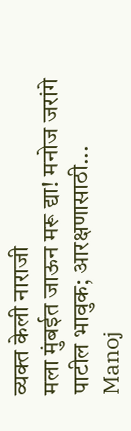व्यक्त केली नाराजी
मला मुंबईत जाऊन मरू द्या! मनोज जरांगे पाटील भावुक; आरक्षणासाठी...
Manoj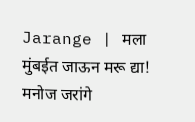Jarange | मला मुंबईत जाऊन मरू द्या! मनोज जरांगे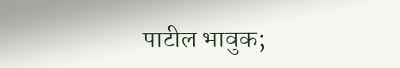पाटील भावुक;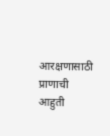आरक्षणासाठी प्राणाची आहुती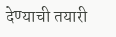देण्याची तयारी